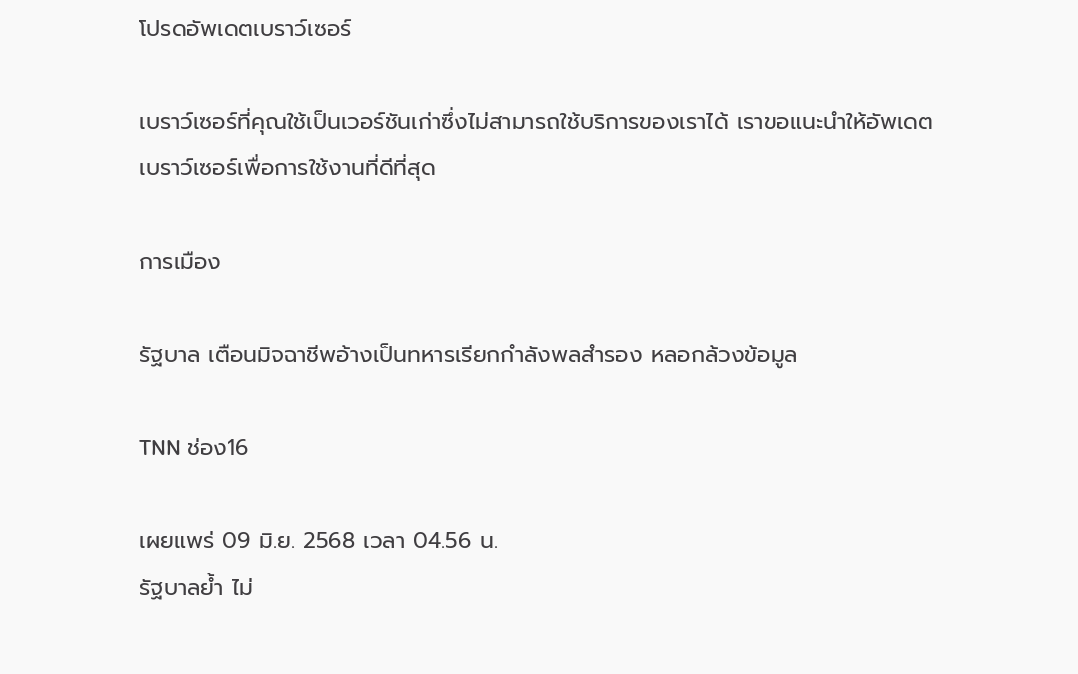โปรดอัพเดตเบราว์เซอร์

เบราว์เซอร์ที่คุณใช้เป็นเวอร์ชันเก่าซึ่งไม่สามารถใช้บริการของเราได้ เราขอแนะนำให้อัพเดตเบราว์เซอร์เพื่อการใช้งานที่ดีที่สุด

การเมือง

รัฐบาล เตือนมิจฉาชีพอ้างเป็นทหารเรียกกำลังพลสำรอง หลอกล้วงข้อมูล

TNN ช่อง16

เผยแพร่ 09 มิ.ย. 2568 เวลา 04.56 น.
รัฐบาลย้ำ ไม่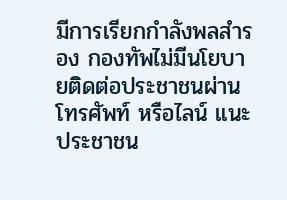มีการเรียกกำลังพลสำรอง กองทัพไม่มีนโยบายติดต่อประชาชนผ่านโทรศัพท์ หรือไลน์ แนะประชาชน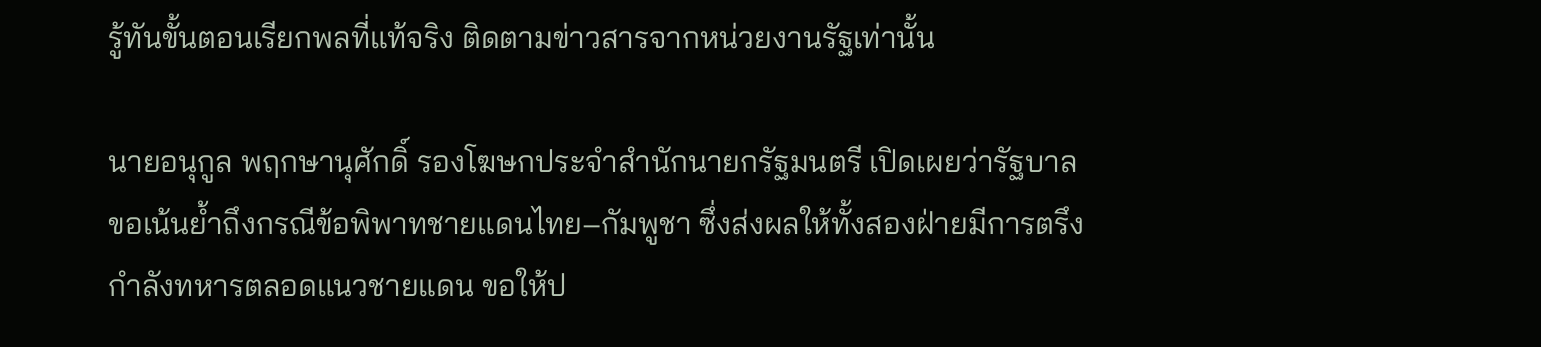รู้ทันขั้นตอนเรียกพลที่แท้จริง ติดตามข่าวสารจากหน่วยงานรัฐเท่านั้น

นายอนุกูล พฤกษานุศักดิ์ รองโฆษกประจำสำนักนายกรัฐมนตรี เปิดเผยว่ารัฐบาลขอเน้นย้ำถึงกรณีข้อพิพาทชายแดนไทย–กัมพูชา ซึ่งส่งผลให้ทั้งสองฝ่ายมีการตรึงกำลังทหารตลอดแนวชายแดน ขอให้ป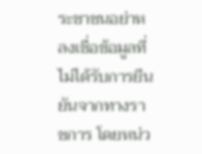ระชาชนอย่าหลงเชื่อข้อมูลที่ไม่ได้รับการยืนยันจากทางราชการ โดยหน่ว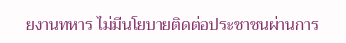ยงานทหาร ไม่มีนโยบายติดต่อประชาชนผ่านการ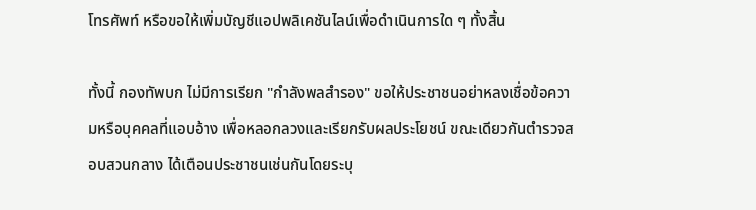โทรศัพท์ หรือขอให้เพิ่มบัญชีแอปพลิเคชันไลน์เพื่อดำเนินการใด ๆ ทั้งสิ้น

ทั้งนี้ กองทัพบก ไม่มีการเรียก "กำลังพลสำรอง" ขอให้ประชาชนอย่าหลงเชื่อข้อความหรือบุคคลที่แอบอ้าง เพื่อหลอกลวงและเรียกรับผลประโยชน์ ขณะเดียวกันตำรวจสอบสวนกลาง ได้เตือนประชาชนเช่นกันโดยระบุ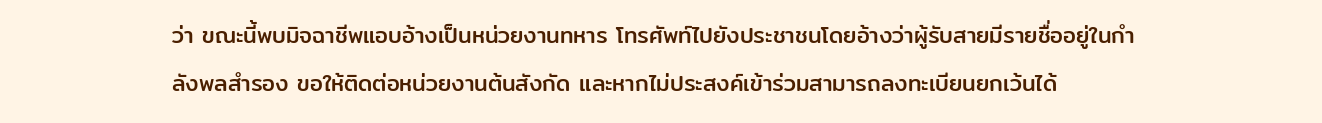ว่า ขณะนี้พบมิจฉาชีพแอบอ้างเป็นหน่วยงานทหาร โทรศัพท์ไปยังประชาชนโดยอ้างว่าผู้รับสายมีรายชื่ออยู่ในกำลังพลสำรอง ขอให้ติดต่อหน่วยงานต้นสังกัด และหากไม่ประสงค์เข้าร่วมสามารถลงทะเบียนยกเว้นได้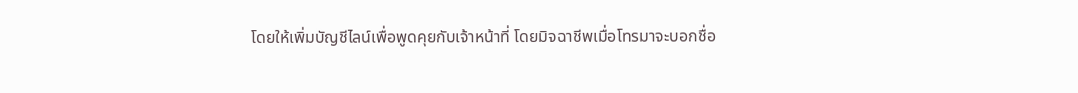โดยให้เพิ่มบัญชีไลน์เพื่อพูดคุยกับเจ้าหน้าที่ โดยมิจฉาชีพเมื่อโทรมาจะบอกชื่อ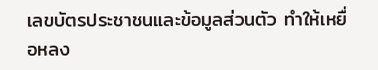เลขบัตรประชาชนและข้อมูลส่วนตัว ทำให้เหยื่อหลง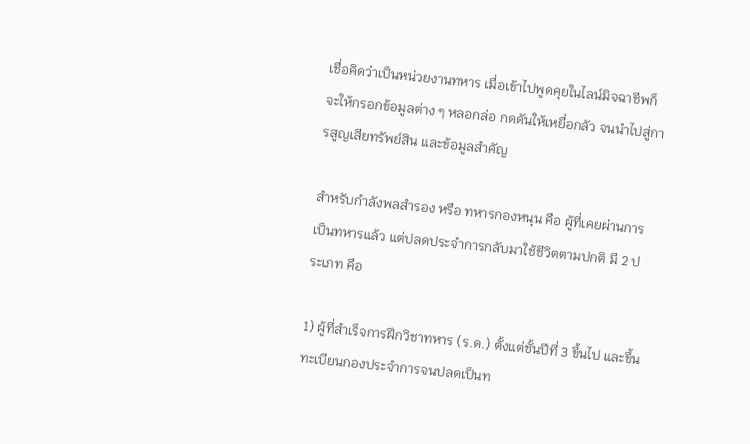เชื่อคิดว่าเป็นหน่วยงานทหาร เมื่อเข้าไปพูดคุยในไลน์มิจฉาชีพก็จะให้กรอกข้อมูลต่าง ๆ หลอกล่อ กดดันให้เหยื่อกลัว จนนำไปสู่การสูญเสียทรัพย์สิน และข้อมูลสำคัญ

สำหรับกำลังพลสำรอง หรือ ทหารกองหนุน คือ ผู้ที่เคยผ่านการเป็นทหารแล้ว แต่ปลดประจำการกลับมาใช้ชีวิตตามปกติ มี 2 ประเภท คือ

1) ผู้ที่สำเร็จการฝึกวิชาทหาร (ร.ด.) ตั้งแต่ชั้นปีที่ 3 ขึ้นไป และขึ้นทะเบียนกองประจำการจนปลดเป็นท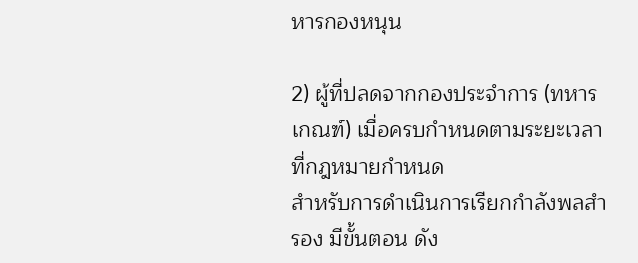หารกองหนุน

2) ผู้ที่ปลดจากกองประจำการ (ทหารเกณฑ์) เมื่อครบกำหนดตามระยะเวลาที่กฎหมายกำหนด
สำหรับการดำเนินการเรียกกำลังพลสำรอง มีขั้นตอน ดัง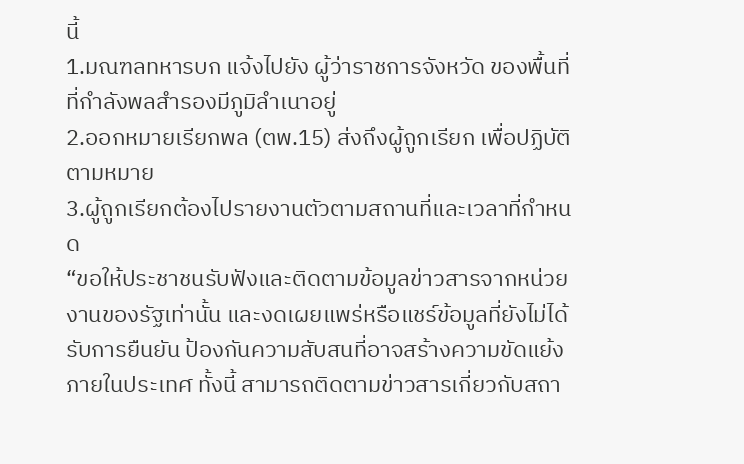นี้
1.มณฑลทหารบก แจ้งไปยัง ผู้ว่าราชการจังหวัด ของพื้นที่ที่กำลังพลสำรองมีภูมิลำเนาอยู่
2.ออกหมายเรียกพล (ตพ.15) ส่งถึงผู้ถูกเรียก เพื่อปฏิบัติตามหมาย
3.ผู้ถูกเรียกต้องไปรายงานตัวตามสถานที่และเวลาที่กำหนด
“ขอให้ประชาชนรับฟังและติดตามข้อมูลข่าวสารจากหน่วยงานของรัฐเท่านั้น และงดเผยแพร่หรือแชร์ข้อมูลที่ยังไม่ได้รับการยืนยัน ป้องกันความสับสนที่อาจสร้างความขัดแย้งภายในประเทศ ทั้งนี้ สามารถติดตามข่าวสารเกี่ยวกับสถา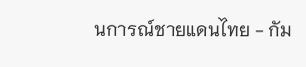นการณ์ชายแดนไทย - กัม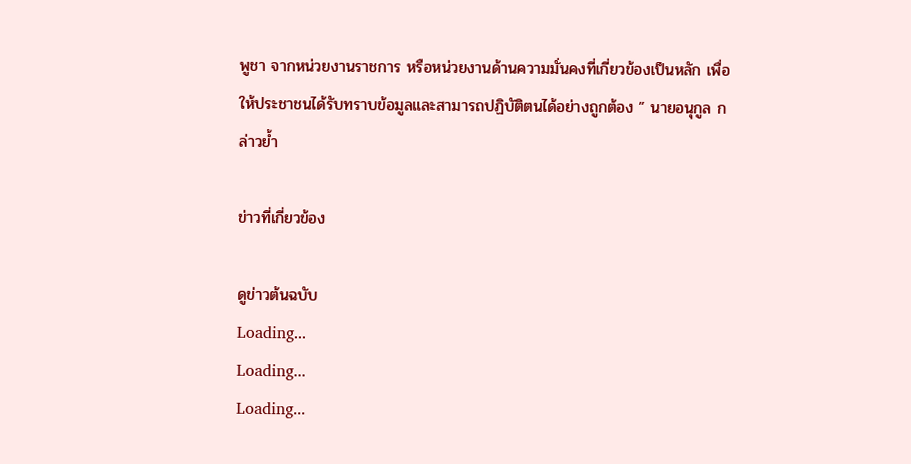พูชา จากหน่วยงานราชการ หรือหน่วยงานด้านความมั่นคงที่เกี่ยวข้องเป็นหลัก เพื่อให้ประชาชนได้รับทราบข้อมูลและสามารถปฏิบัติตนได้อย่างถูกต้อง ” นายอนุกูล กล่าวย้ำ

ข่าวที่เกี่ยวข้อง

ดูข่าวต้นฉบับ
Loading...
Loading...
Loading...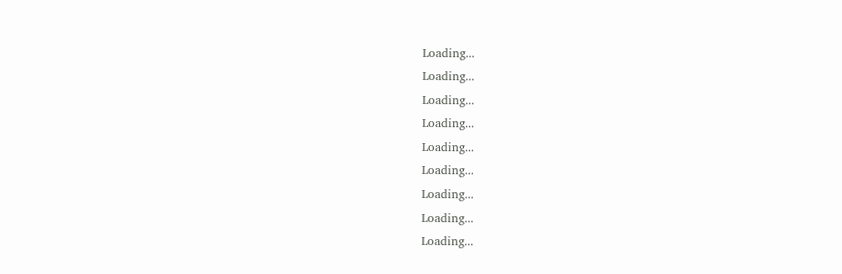Loading...
Loading...
Loading...
Loading...
Loading...
Loading...
Loading...
Loading...
Loading...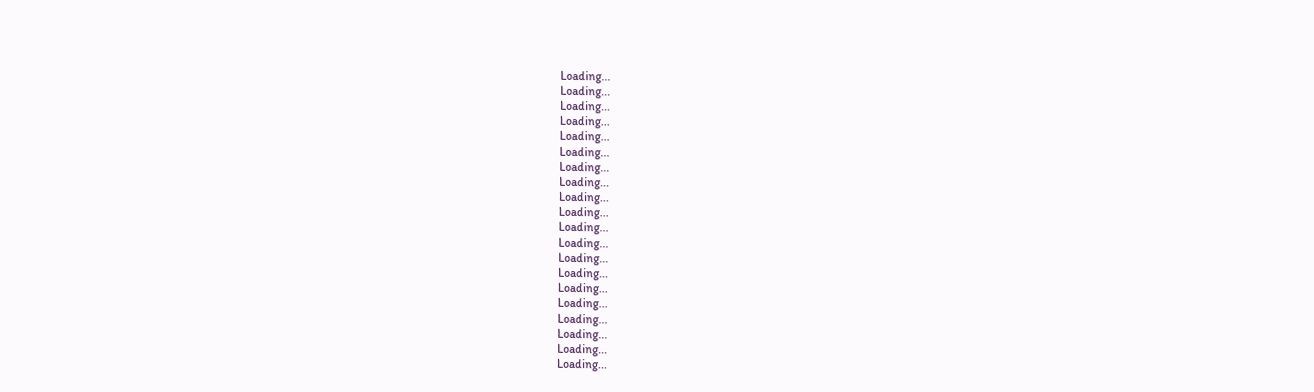Loading...
Loading...
Loading...
Loading...
Loading...
Loading...
Loading...
Loading...
Loading...
Loading...
Loading...
Loading...
Loading...
Loading...
Loading...
Loading...
Loading...
Loading...
Loading...
Loading...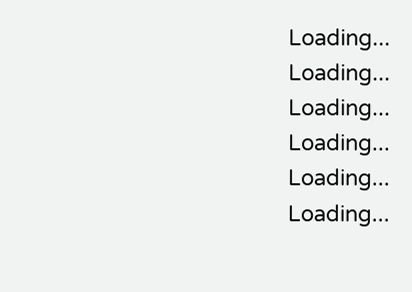Loading...
Loading...
Loading...
Loading...
Loading...
Loading...